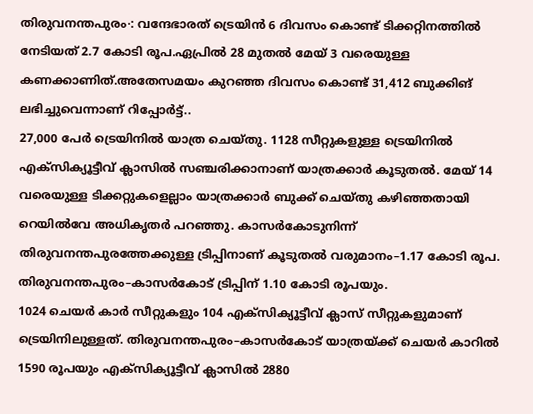തിരുവനന്തപുരം∙: വന്ദേഭാരത് ട്രെയിൻ 6 ദിവസം കൊണ്ട് ടിക്കറ്റിനത്തിൽ നേടിയത് 2.7 കോടി രൂപ.ഏപ്രിൽ 28 മുതൽ മേയ് 3 വരെയുള്ള കണക്കാണിത്.അതേസമയം കുറഞ്ഞ ദിവസം കൊണ്ട് 31,412 ബുക്കിങ് ലഭിച്ചുവെന്നാണ് റിപ്പോർട്ട്..
27,000 പേർ ട്രെയിനിൽ യാത്ര ചെയ്തു. 1128 സീറ്റുകളുള്ള ട്രെയിനിൽ എക്സിക്യൂട്ടീവ് ക്ലാസിൽ സഞ്ചരിക്കാനാണ് യാത്രക്കാർ കൂടുതൽ. മേയ് 14 വരെയുള്ള ടിക്കറ്റുകളെല്ലാം യാത്രക്കാർ ബുക്ക് ചെയ്തു കഴിഞ്ഞതായി റെയിൽവേ അധികൃതർ പറഞ്ഞു. കാസർകോടുനിന്ന് തിരുവനന്തപുരത്തേക്കുള്ള ട്രിപ്പിനാണ് കൂടുതൽ വരുമാനം–1.17 കോടി രൂപ. തിരുവനന്തപുരം–കാസർകോട് ട്രിപ്പിന് 1.10 കോടി രൂപയും.
1024 ചെയർ കാർ സീറ്റുകളും 104 എക്സിക്യൂട്ടീവ് ക്ലാസ് സീറ്റുകളുമാണ് ട്രെയിനിലുള്ളത്. തിരുവനന്തപുരം–കാസർകോട് യാത്രയ്ക്ക് ചെയർ കാറിൽ 1590 രൂപയും എക്സിക്യൂട്ടീവ് ക്ലാസിൽ 2880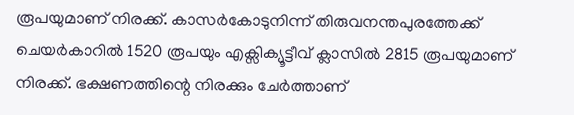രൂപയുമാണ് നിരക്ക്. കാസർകോടുനിന്ന് തിരുവനന്തപുരത്തേക്ക് ചെയർകാറിൽ 1520 രൂപയും എക്സിക്യൂട്ടീവ് ക്ലാസിൽ 2815 രൂപയുമാണ് നിരക്ക്. ഭക്ഷണത്തിന്റെ നിരക്കും ചേർത്താണ്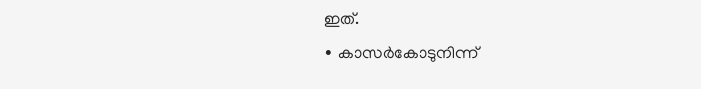ഇത്.
∙ കാസർകോടുനിന്ന്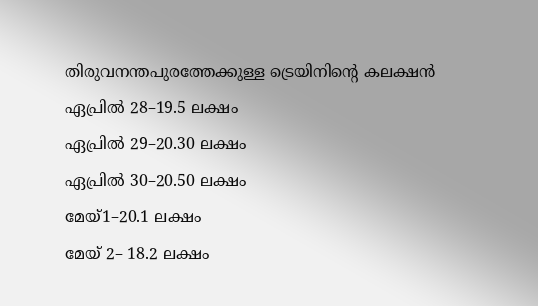തിരുവനന്തപുരത്തേക്കുള്ള ട്രെയിനിന്റെ കലക്ഷൻ
ഏപ്രിൽ 28–19.5 ലക്ഷം
ഏപ്രിൽ 29–20.30 ലക്ഷം
ഏപ്രിൽ 30–20.50 ലക്ഷം
മേയ്1–20.1 ലക്ഷം
മേയ് 2– 18.2 ലക്ഷം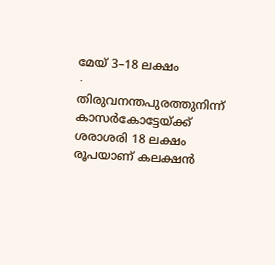മേയ് 3–18 ലക്ഷം
∙ തിരുവനന്തപുരത്തുനിന്ന് കാസർകോട്ടേയ്ക്ക് ശരാശരി 18 ലക്ഷം രൂപയാണ് കലക്ഷൻ